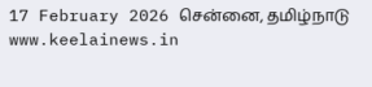17 February 2026 சென்னை, தமிழ்நாடு
www.keelainews.in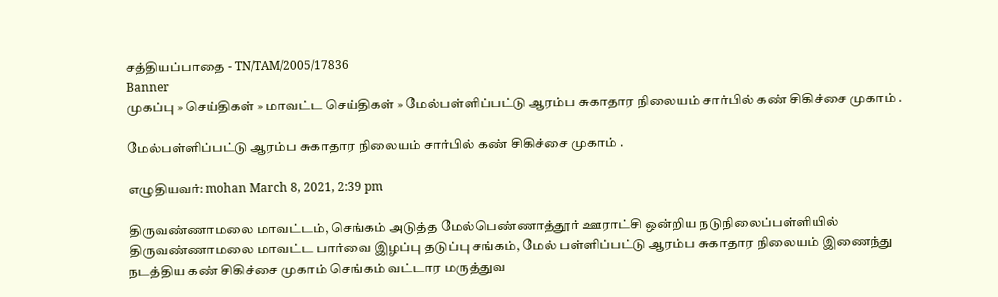சத்தியப்பாதை - TN/TAM/2005/17836
Banner
முகப்பு » செய்திகள் » மாவட்ட செய்திகள் » மேல்பள்ளிப்பட்டு ஆரம்ப சுகாதார நிலையம் சார்பில் கண் சிகிச்சை முகாம் .

மேல்பள்ளிப்பட்டு ஆரம்ப சுகாதார நிலையம் சார்பில் கண் சிகிச்சை முகாம் .

எழுதியவர்: mohan March 8, 2021, 2:39 pm

திருவண்ணாமலை மாவட்டம், செங்கம் அடுத்த மேல்பெண்ணாத்தூர் ஊராட்சி ஒன்றிய நடுநிலைப்பள்ளியில் திருவண்ணாமலை மாவட்ட பார்வை இழப்பு தடுப்பு சங்கம், மேல் பள்ளிப்பட்டு ஆரம்ப சுகாதார நிலையம் இணைந்து நடத்திய கண் சிகிச்சை முகாம் செங்கம் வட்டார மருத்துவ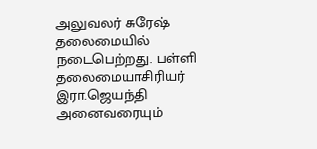அலுவலர் சுரேஷ் தலைமையில் நடைபெற்றது. பள்ளி தலைமையாசிரியர் இரா.ஜெயந்தி அனைவரையும்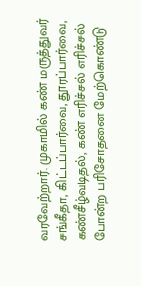வரவேற்றார். முகாமில் கண் மருத்துவர் சங்கீதா, கிட்டப்பார்வை, தூரப்பார்வை, கண்சீழ்வடிதல், கண் எரிச்சல் எரிச்சல் போன்ற பரிசோதனை மேற்கொண்டு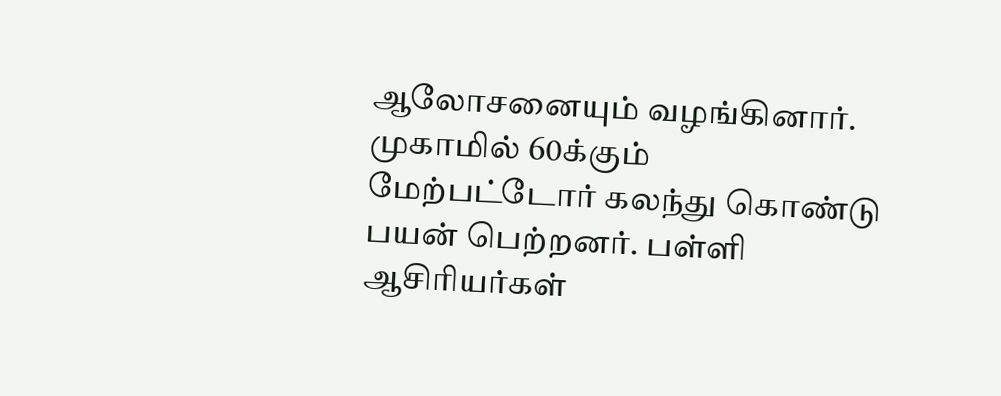ஆலோசனையும் வழங்கினார். முகாமில் 60க்கும் மேற்பட்டோர் கலந்து கொண்டு பயன் பெற்றனர். பள்ளி ஆசிரியர்கள்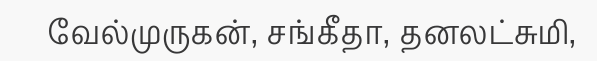வேல்முருகன், சங்கீதா, தனலட்சுமி,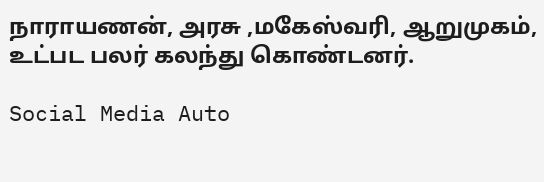நாராயணன், அரசு ,மகேஸ்வரி, ஆறுமுகம், உட்பட பலர் கலந்து கொண்டனர்.

Social Media Auto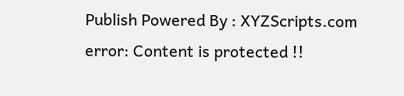Publish Powered By : XYZScripts.com
error: Content is protected !!